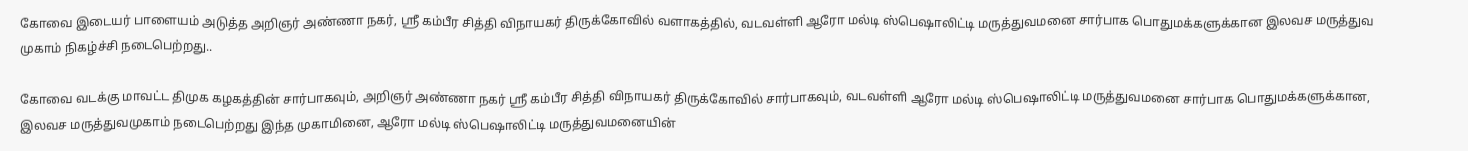கோவை இடையர் பாளையம் அடுத்த அறிஞர் அண்ணா நகர், ஸ்ரீ கம்பீர சித்தி விநாயகர் திருக்கோவில் வளாகத்தில், வடவள்ளி ஆரோ மல்டி ஸ்பெஷாலிட்டி மருத்துவமனை சார்பாக பொதுமக்களுக்கான இலவச மருத்துவ முகாம் நிகழ்ச்சி நடைபெற்றது..

கோவை வடக்கு மாவட்ட திமுக கழகத்தின் சார்பாகவும், அறிஞர் அண்ணா நகர் ஸ்ரீ கம்பீர சித்தி விநாயகர் திருக்கோவில் சார்பாகவும், வடவள்ளி ஆரோ மல்டி ஸ்பெஷாலிட்டி மருத்துவமனை சார்பாக பொதுமக்களுக்கான, இலவச மருத்துவமுகாம் நடைபெற்றது இந்த முகாமினை, ஆரோ மல்டி ஸ்பெஷாலிட்டி மருத்துவமனையின்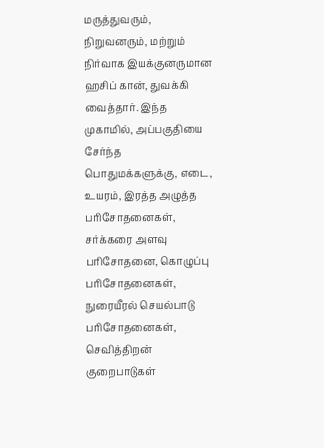மருத்துவரும், நிறுவனரும், மற்றும் நிர்வாக இயக்குனருமான ஹசிப் கான், துவக்கி வைத்தார். இந்த முகாமில், அப்பகுதியை சேர்ந்த பொதுமக்களுக்கு, எடை, உயரம், இரத்த அழுத்த பரிசோதனைகள், சர்க்கரை அளவு பரிசோதனை, கொழுப்பு பரிசோதனைகள், நுரையீரல் செயல்பாடு பரிசோதனைகள், செவித்திறன் குறைபாடுகள்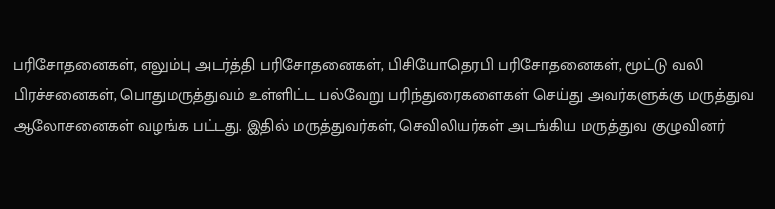பரிசோதனைகள், எலும்பு அடர்த்தி பரிசோதனைகள், பிசியோதெரபி பரிசோதனைகள், மூட்டு வலி பிரச்சனைகள், பொதுமருத்துவம் உள்ளிட்ட பல்வேறு பரிந்துரைகளைகள் செய்து அவர்களுக்கு மருத்துவ ஆலோசனைகள் வழங்க பட்டது. இதில் மருத்துவர்கள், செவிலியர்கள் அடங்கிய மருத்துவ குழுவினர்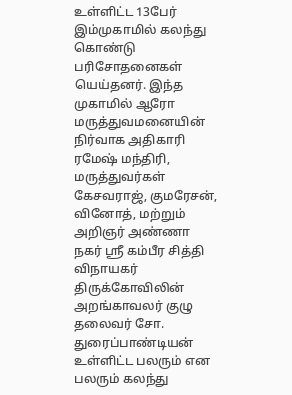உள்ளிட்ட 13பேர் இம்முகாமில் கலந்து கொண்டு பரிசோதனைகள் யெய்தனர். இந்த முகாமில் ஆரோ மருத்துவமனையின் நிர்வாக அதிகாரி ரமேஷ் மந்திரி,
மருத்துவர்கள் கேசவராஜ், குமரேசன், வினோத், மற்றும் அறிஞர் அண்ணா நகர் ஸ்ரீ கம்பீர சித்தி விநாயகர் திருக்கோவிலின் அறங்காவலர் குழு தலைவர் சோ. துரைப்பாண்டியன் உள்ளிட்ட பலரும் என பலரும் கலந்து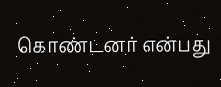கொண்டனர் என்பது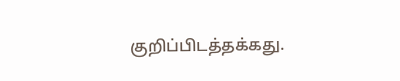குறிப்பிடத்தக்கது.